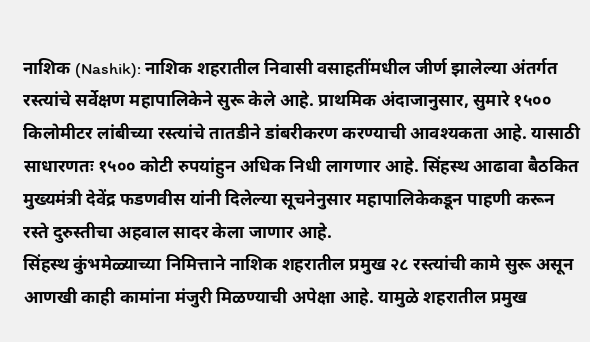नाशिक (Nashik): नाशिक शहरातील निवासी वसाहतींमधील जीर्ण झालेल्या अंतर्गत रस्त्यांचे सर्वेक्षण महापालिकेने सुरू केले आहे. प्राथमिक अंदाजानुसार, सुमारे १५०० किलोमीटर लांबीच्या रस्त्यांचे तातडीने डांबरीकरण करण्याची आवश्यकता आहे. यासाठी साधारणतः १५०० कोटी रुपयांहुन अधिक निधी लागणार आहे. सिंहस्थ आढावा बैठकित मुख्यमंत्री देवेंद्र फडणवीस यांनी दिलेल्या सूचनेनुसार महापालिकेकडून पाहणी करून रस्ते दुरुस्तीचा अहवाल सादर केला जाणार आहे.
सिंहस्थ कुंभमेळ्याच्या निमित्ताने नाशिक शहरातील प्रमुख २८ रस्त्यांची कामे सुरू असून आणखी काही कामांना मंजुरी मिळण्याची अपेक्षा आहे. यामुळे शहरातील प्रमुख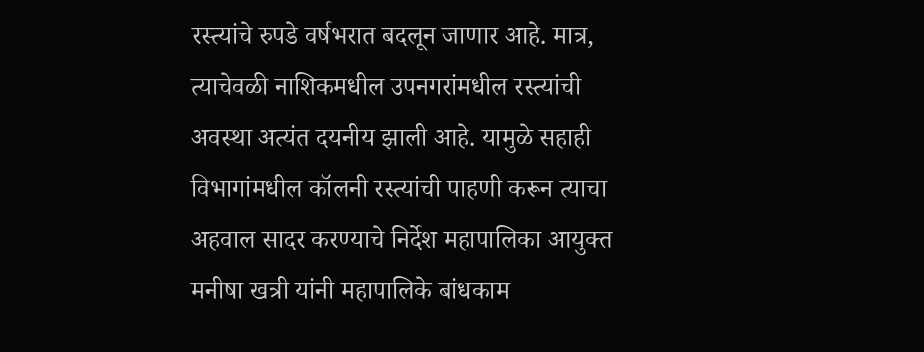रस्त्यांचे रुपडे वर्षभरात बदलून जाणार आहे. मात्र, त्याचेवळी नाशिकमधील उपनगरांमधील रस्त्यांची अवस्था अत्यंत दयनीय झाली आहे. यामुळे सहाही विभागांमधील कॉलनी रस्त्यांची पाहणी करून त्याचा अहवाल सादर करण्याचे निर्देश महापालिका आयुक्त मनीषा खत्री यांनी महापालिके बांधकाम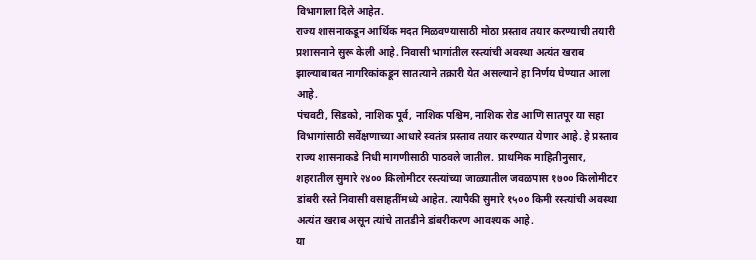विभागाला दिले आहेत.
राज्य शासनाकडून आर्थिक मदत मिळवण्यासाठी मोठा प्रस्ताव तयार करण्याची तयारी प्रशासनाने सुरू केली आहे. निवासी भागांतील रस्त्यांची अवस्था अत्यंत खराब झाल्याबाबत नागरिकांकडून सातत्याने तक्रारी येत असल्याने हा निर्णय घेण्यात आला आहे.
पंचवटी, सिडको, नाशिक पूर्व, नाशिक पश्चिम, नाशिक रोड आणि सातपूर या सहा विभागांसाठी सर्वेक्षणाच्या आधारे स्वतंत्र प्रस्ताव तयार करण्यात येणार आहे. हे प्रस्ताव राज्य शासनाकडे निधी मागणीसाठी पाठवले जातील. प्राथमिक माहितीनुसार, शहरातील सुमारे २४०० किलोमीटर रस्त्यांच्या जाळ्यातील जवळपास १७०० किलोमीटर डांबरी रस्ते निवासी वसाहतींमध्ये आहेत. त्यापैकी सुमारे १५०० किमी रस्त्यांची अवस्था अत्यंत खराब असून त्यांचे तातडीने डांबरीकरण आवश्यक आहे.
या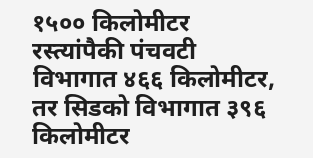१५०० किलोमीटर रस्त्यांपैकी पंचवटी विभागात ४६६ किलोमीटर, तर सिडको विभागात ३९६ किलोमीटर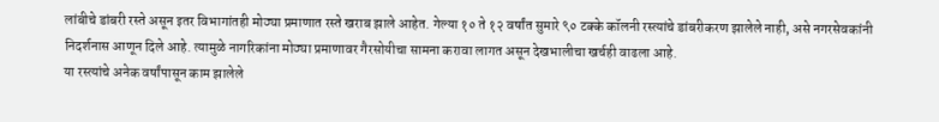लांबीचे डांबरी रस्ते असून इतर विभागांतही मोठ्या प्रमाणात रस्ते खराब झाले आहेत. गेल्या १० ते १२ वर्षांत सुमारे ९० टक्के कॉलनी रस्त्यांचे डांबरीकरण झालेले नाही, असे नगरसेवकांनी निदर्शनास आणून दिले आहे. त्यामुळे नागरिकांना मोठ्या प्रमाणावर गैरसोयीचा सामना करावा लागत असून देखभालीचा खर्चही वाढला आहे.
या रस्त्यांचे अनेक वर्षांपासून काम झालेले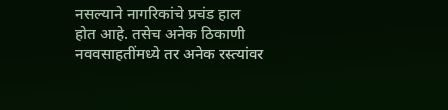नसल्याने नागरिकांचे प्रचंड हाल होत आहे. तसेच अनेक ठिकाणी नववसाहतींमध्ये तर अनेक रस्त्यांवर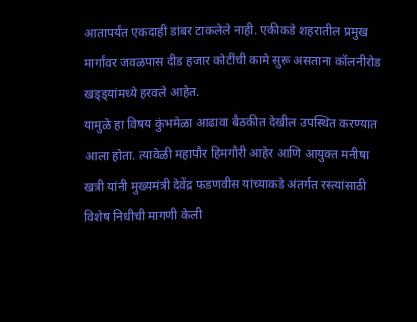आतापर्यंत एकदाही डांबर टाकलेले नाही. एकीकडे शहरातील प्रमुख मार्गांवर जवळपास दीड हजार कोटींची कामे सुरू असताना कॉलनीरोड खड्ड्यांमध्ये हरवले आहेत.
यामुळे हा विषय कुंभमेळा आढावा बैठकीत देखील उपस्थित करण्यात आला होता. त्यावेळी महापौर हिमगौरी आहेर आणि आयुक्त मनीषा खत्री यांनी मुख्यमंत्री देवेंद्र फडणवीस यांच्याकडे अंतर्गत रस्त्यांसाठी विशेष निधीची मागणी केली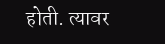होती. त्यावर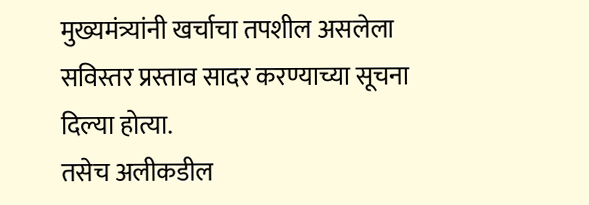मुख्यमंत्र्यांनी खर्चाचा तपशील असलेला सविस्तर प्रस्ताव सादर करण्याच्या सूचना दिल्या होत्या.
तसेच अलीकडील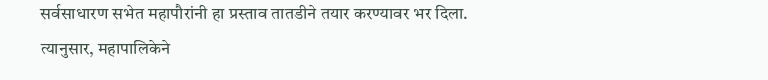सर्वसाधारण सभेत महापौरांनी हा प्रस्ताव तातडीने तयार करण्यावर भर दिला. त्यानुसार, महापालिकेने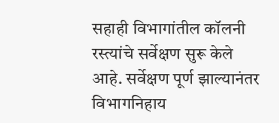सहाही विभागांतील कॉलनी रस्त्यांचे सर्वेक्षण सुरू केले आहे. सर्वेक्षण पूर्ण झाल्यानंतर विभागनिहाय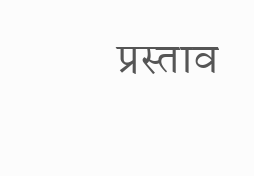प्रस्ताव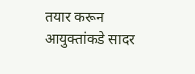तयार करून आयुक्तांकडे सादर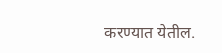करण्यात येतील.